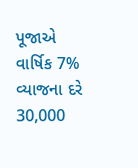પૂજાએ વાર્ષિક 7% વ્યાજના દરે 30,000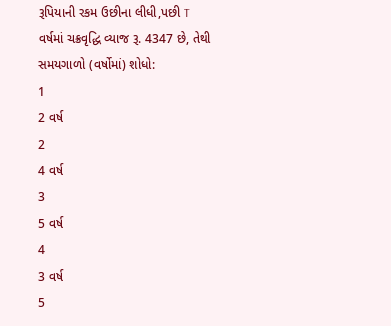રૂપિયાની રકમ ઉછીના લીધી,પછી T વર્ષમાં ચક્રવૃદ્ધિ વ્યાજ રૂ. 4347 છે, તેથી સમયગાળો (વર્ષોમાં) શોધો:
1
2 વર્ષ
2
4 વર્ષ
3
5 વર્ષ
4
3 વર્ષ
5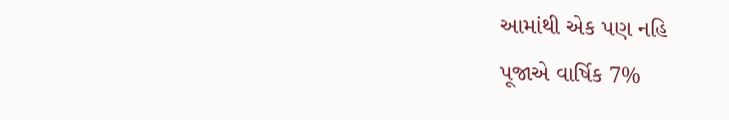આમાંથી એક પણ નહિ
પૂજાએ વાર્ષિક 7%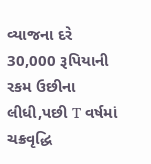વ્યાજના દરે 30,000 રૂપિયાની રકમ ઉછીના લીધી,પછી T વર્ષમાં ચક્રવૃદ્ધિ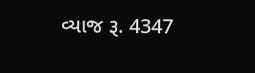વ્યાજ રૂ. 4347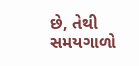છે, તેથી સમયગાળો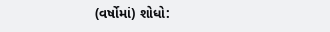(વર્ષોમાં) શોધો: